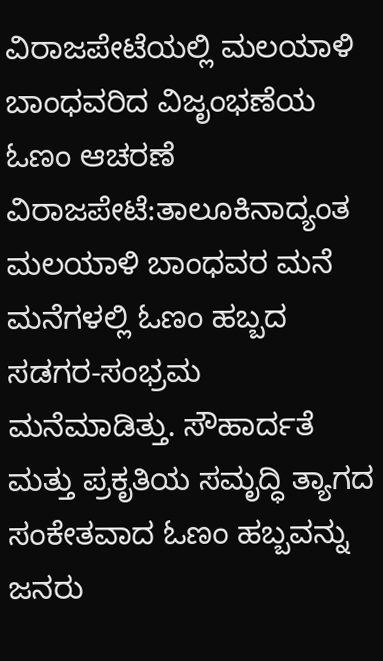ವಿರಾಜಪೇಟೆಯಲ್ಲಿ ಮಲಯಾಳಿ ಬಾಂಧವರಿದ ವಿಜೃಂಭಣೆಯ ಓಣಂ ಆಚರಣೆ
ವಿರಾಜಪೇಟೆ:ತಾಲೂಕಿನಾದ್ಯಂತ ಮಲಯಾಳಿ ಬಾಂಧವರ ಮನೆ ಮನೆಗಳಲ್ಲಿ ಓಣಂ ಹಬ್ಬದ ಸಡಗರ-ಸಂಭ್ರಮ ಮನೆಮಾಡಿತ್ತು. ಸೌಹಾರ್ದತೆ ಮತ್ತು ಪ್ರಕೃತಿಯ ಸಮೃದ್ಧಿ ತ್ಯಾಗದ ಸಂಕೇತವಾದ ಓಣಂ ಹಬ್ಬವನ್ನು ಜನರು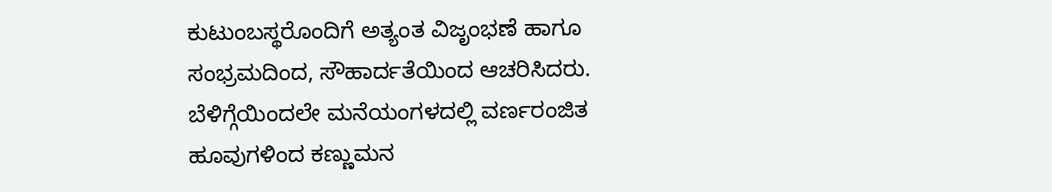ಕುಟುಂಬಸ್ಥರೊಂದಿಗೆ ಅತ್ಯಂತ ವಿಜೃಂಭಣೆ ಹಾಗೂ ಸಂಭ್ರಮದಿಂದ, ಸೌಹಾರ್ದತೆಯಿಂದ ಆಚರಿಸಿದರು.
ಬೆಳಿಗ್ಗೆಯಿಂದಲೇ ಮನೆಯಂಗಳದಲ್ಲಿ ವರ್ಣರಂಜಿತ ಹೂವುಗಳಿಂದ ಕಣ್ಣುಮನ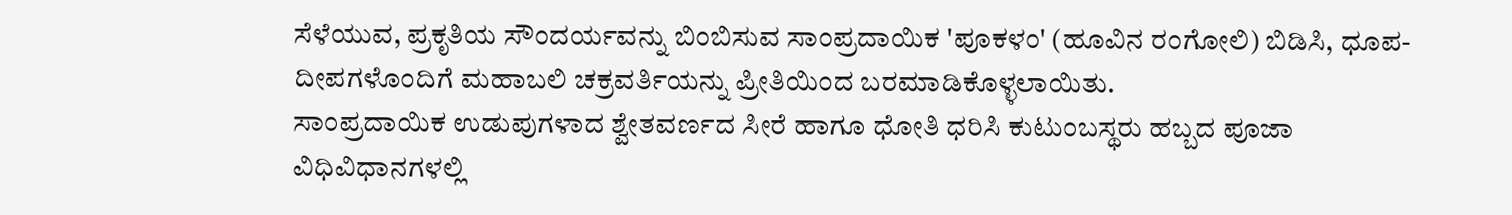ಸೆಳೆಯುವ, ಪ್ರಕೃತಿಯ ಸೌಂದರ್ಯವನ್ನು ಬಿಂಬಿಸುವ ಸಾಂಪ್ರದಾಯಿಕ 'ಪೂಕಳಂ' (ಹೂವಿನ ರಂಗೋಲಿ) ಬಿಡಿಸಿ, ಧೂಪ-ದೀಪಗಳೊಂದಿಗೆ ಮಹಾಬಲಿ ಚಕ್ರವರ್ತಿಯನ್ನು ಪ್ರೀತಿಯಿಂದ ಬರಮಾಡಿಕೊಳ್ಳಲಾಯಿತು.
ಸಾಂಪ್ರದಾಯಿಕ ಉಡುಪುಗಳಾದ ಶ್ವೇತವರ್ಣದ ಸೀರೆ ಹಾಗೂ ಧೋತಿ ಧರಿಸಿ ಕುಟುಂಬಸ್ಥರು ಹಬ್ಬದ ಪೂಜಾ ವಿಧಿವಿಧಾನಗಳಲ್ಲಿ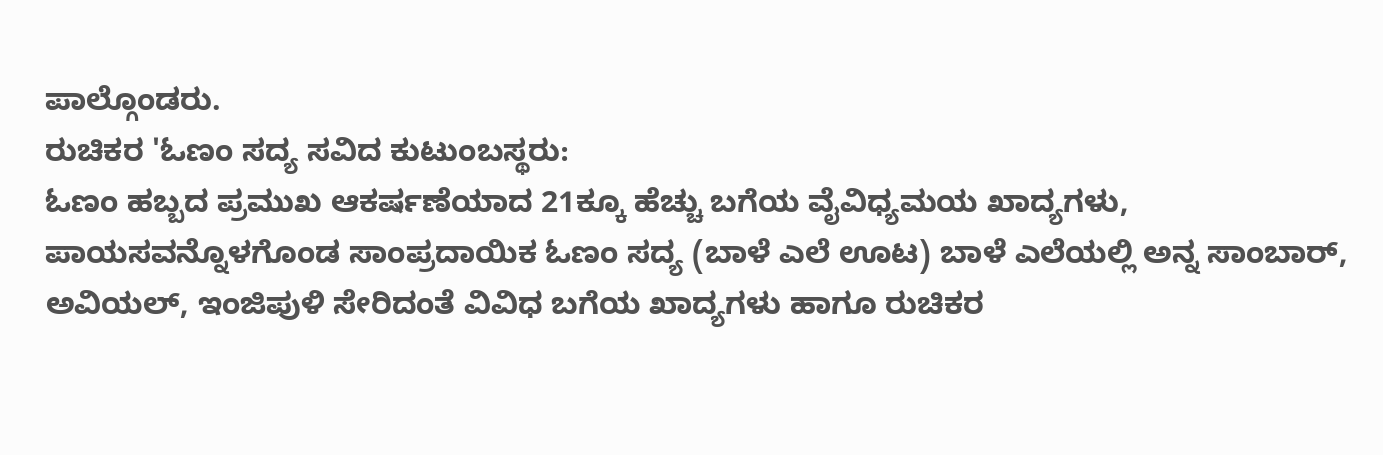ಪಾಲ್ಗೊಂಡರು.
ರುಚಿಕರ 'ಓಣಂ ಸದ್ಯ ಸವಿದ ಕುಟುಂಬಸ್ಥರು:
ಓಣಂ ಹಬ್ಬದ ಪ್ರಮುಖ ಆಕರ್ಷಣೆಯಾದ 21ಕ್ಕೂ ಹೆಚ್ಚು ಬಗೆಯ ವೈವಿಧ್ಯಮಯ ಖಾದ್ಯಗಳು, ಪಾಯಸವನ್ನೊಳಗೊಂಡ ಸಾಂಪ್ರದಾಯಿಕ ಓಣಂ ಸದ್ಯ (ಬಾಳೆ ಎಲೆ ಊಟ) ಬಾಳೆ ಎಲೆಯಲ್ಲಿ ಅನ್ನ ಸಾಂಬಾರ್, ಅವಿಯಲ್, ಇಂಜಿಪುಳಿ ಸೇರಿದಂತೆ ವಿವಿಧ ಬಗೆಯ ಖಾದ್ಯಗಳು ಹಾಗೂ ರುಚಿಕರ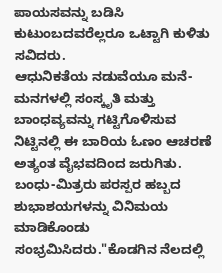ಪಾಯಸವನ್ನು ಬಡಿಸಿ ಕುಟುಂಬದವರೆಲ್ಲರೂ ಒಟ್ಟಾಗಿ ಕುಳಿತು ಸವಿದರು.
ಆಧುನಿಕತೆಯ ನಡುವೆಯೂ ಮನೆ-ಮನಗಳಲ್ಲಿ ಸಂಸ್ಕೃತಿ ಮತ್ತು ಬಾಂಧವ್ಯವನ್ನು ಗಟ್ಟಿಗೊಳಿಸುವ ನಿಟ್ಟಿನಲ್ಲಿ ಈ ಬಾರಿಯ ಓಣಂ ಆಚರಣೆ ಅತ್ಯಂತ ವೈಭವದಿಂದ ಜರುಗಿತು. ಬಂಧು-ಮಿತ್ರರು ಪರಸ್ಪರ ಹಬ್ಬದ ಶುಭಾಶಯಗಳನ್ನು ವಿನಿಮಯ ಮಾಡಿಕೊಂಡು ಸಂಭ್ರಮಿಸಿದರು."ಕೊಡಗಿನ ನೆಲದಲ್ಲಿ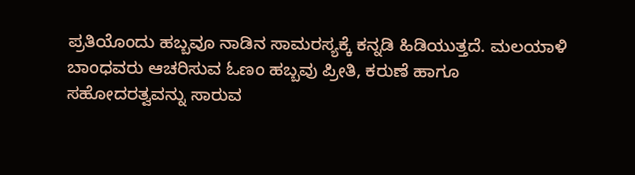ಪ್ರತಿಯೊಂದು ಹಬ್ಬವೂ ನಾಡಿನ ಸಾಮರಸ್ಯಕ್ಕೆ ಕನ್ನಡಿ ಹಿಡಿಯುತ್ತದೆ. ಮಲಯಾಳಿ ಬಾಂಧವರು ಆಚರಿಸುವ ಓಣಂ ಹಬ್ಬವು ಪ್ರೀತಿ, ಕರುಣೆ ಹಾಗೂ ಸಹೋದರತ್ವವನ್ನು ಸಾರುವ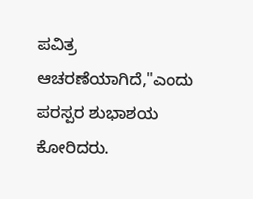ಪವಿತ್ರ ಆಚರಣೆಯಾಗಿದೆ,"ಎಂದು ಪರಸ್ಪರ ಶುಭಾಶಯ ಕೋರಿದರು.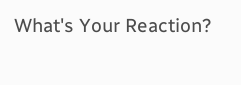What's Your Reaction?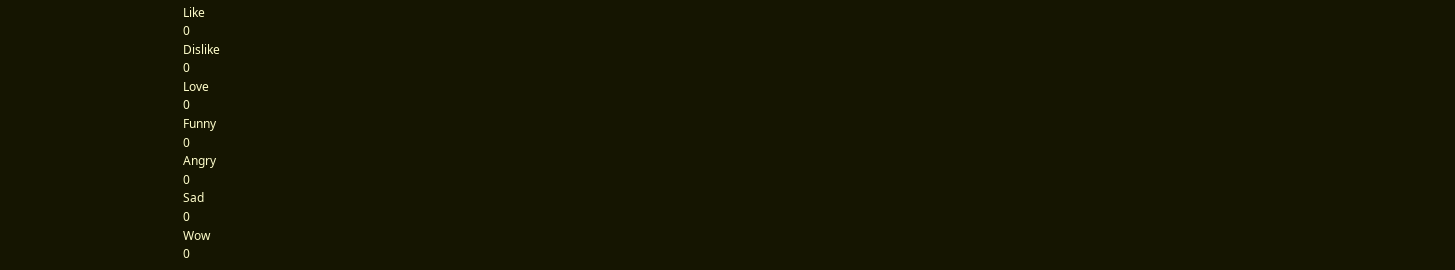Like
0
Dislike
0
Love
0
Funny
0
Angry
0
Sad
0
Wow
0